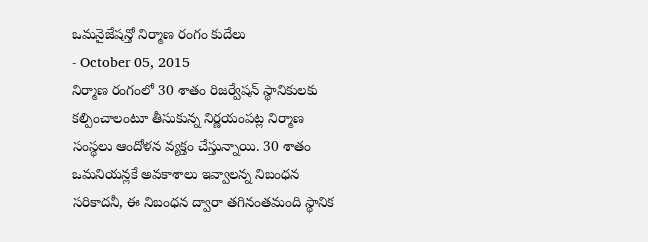ఒమనైజేషన్తో నిర్మాణ రంగం కుదేలు
- October 05, 2015
నిర్మాణ రంగంలో 30 శాతం రిజర్వేషన్ స్థానికులకు కల్పించాలంటూ తీసుకున్న నిర్ణయంపట్ల నిర్మాణ సంస్థలు ఆందోళన వ్యక్తం చేస్తున్నాయి. 30 శాతం ఒమనియన్లకే అవకాశాలు ఇవ్వాలన్న నిబంధన సరికాదనీ, ఈ నిబంధన ద్వారా తగినంతమంది స్థానిక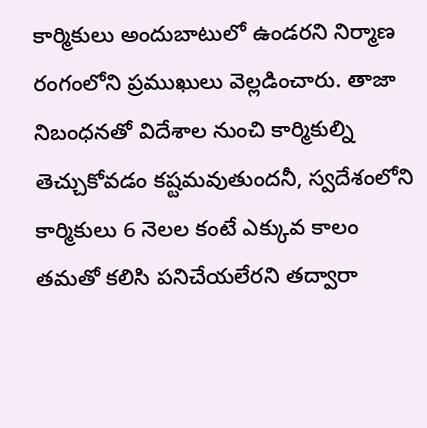కార్మికులు అందుబాటులో ఉండరని నిర్మాణ రంగంలోని ప్రముఖులు వెల్లడించారు. తాజా నిబంధనతో విదేశాల నుంచి కార్మికుల్ని తెచ్చుకోవడం కష్టమవుతుందనీ, స్వదేశంలోని కార్మికులు 6 నెలల కంటే ఎక్కువ కాలం తమతో కలిసి పనిచేయలేరని తద్వారా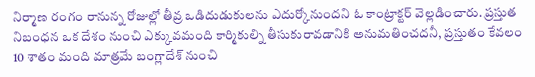నిర్మాణ రంగం రానున్న రోజుల్లో తీవ్ర ఒడిదుడుకులను ఎదుర్కోనుందని ఓ కాంట్రాక్టర్ వెల్లడించారు. ప్రస్తుత నిబంధన ఒక దేశం నుంచి ఎక్కువమంది కార్మికుల్ని తీసుకురావడానికి అనుమతించదనీ, ప్రస్తుతం కేవలం 10 శాతం మంది మాత్రమే బంగ్లాదేశ్ నుంచి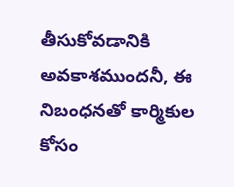తీసుకోవడానికి అవకాశముందనీ, ఈ నిబంధనతో కార్మికుల కోసం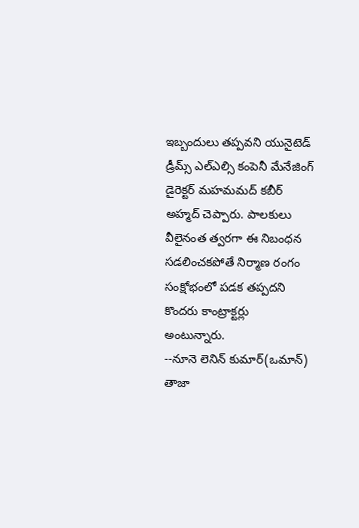ఇబ్బందులు తప్పవని యునైటెడ్ డ్రీమ్స్ ఎల్ఎల్సి కంపెనీ మేనేజింగ్ డైరెక్టర్ మహమమద్ కబీర్ అహ్మద్ చెప్పారు. పాలకులు వీలైనంత త్వరగా ఈ నిబంధన సడలించకపోతే నిర్మాణ రంగం సంక్షోభంలో పడక తప్పదని కొందరు కాంట్రాక్టర్లు అంటున్నారు.
--నూనె లెనిన్ కుమార్(ఒమాన్)
తాజా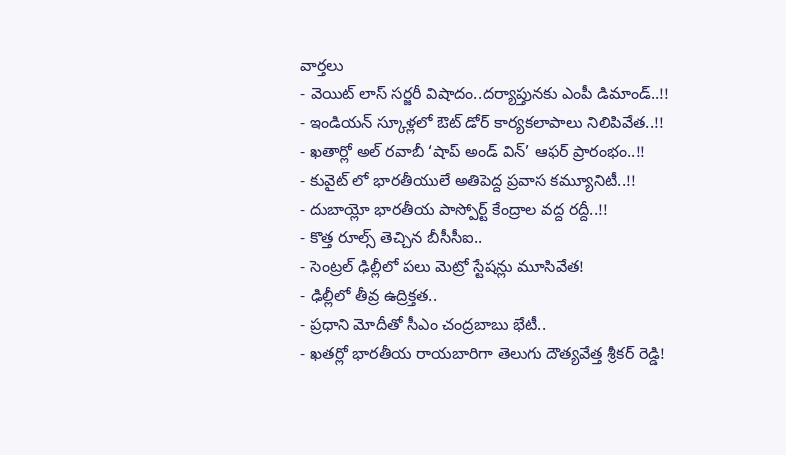వార్తలు
- వెయిట్ లాస్ సర్జరీ విషాదం..దర్యాప్తునకు ఎంపీ డిమాండ్..!!
- ఇండియన్ స్కూళ్లలో ఔట్ డోర్ కార్యకలాపాలు నిలిపివేత..!!
- ఖతార్లో అల్ రవాబీ ‘షాప్ అండ్ విన్’ ఆఫర్ ప్రారంభం..!!
- కువైట్ లో భారతీయులే అతిపెద్ద ప్రవాస కమ్యూనిటీ..!!
- దుబాయ్లో భారతీయ పాస్పోర్ట్ కేంద్రాల వద్ద రద్దీ..!!
- కొత్త రూల్స్ తెచ్చిన బీసీసీఐ..
- సెంట్రల్ ఢిల్లీలో పలు మెట్రో స్టేషన్లు మూసివేత!
- ఢిల్లీలో తీవ్ర ఉద్రిక్తత..
- ప్రధాని మోదీతో సీఎం చంద్రబాబు భేటీ..
- ఖతర్లో భారతీయ రాయబారిగా తెలుగు దౌత్యవేత్త శ్రీకర్ రెడ్డి!